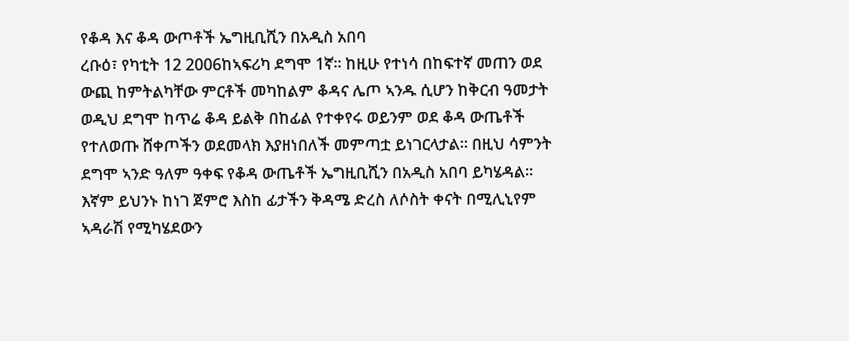የቆዳ እና ቆዳ ውጦቶች ኤግዚቢሺን በአዲስ አበባ
ረቡዕ፣ የካቲት 12 2006ከኣፍሪካ ደግሞ 1ኛ። ከዚሁ የተነሳ በከፍተኛ መጠን ወደ ውጪ ከምትልካቸው ምርቶች መካከልም ቆዳና ሌጦ ኣንዱ ሲሆን ከቅርብ ዓመታት ወዲህ ደግሞ ከጥሬ ቆዳ ይልቅ በከፊል የተቀየሩ ወይንም ወደ ቆዳ ውጤቶች የተለወጡ ሸቀጦችን ወደመላክ እያዘነበለች መምጣቷ ይነገርላታል። በዚህ ሳምንት ደግሞ ኣንድ ዓለም ዓቀፍ የቆዳ ውጤቶች ኤግዚቢሺን በአዲስ አበባ ይካሄዳል። እኛም ይህንኑ ከነገ ጀምሮ እስከ ፊታችን ቅዳሜ ድረስ ለሶስት ቀናት በሚሊኒየም ኣዳራሽ የሚካሄደውን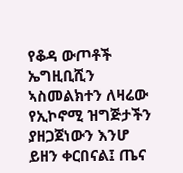የቆዳ ውጦቶች ኤግዚቢሺን ኣስመልክተን ለዛሬው የኢኮኖሚ ዝግጅታችን ያዘጋጀነውን እንሆ ይዘን ቀርበናል፤ ጤና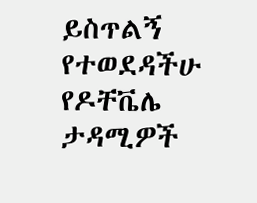ይስጥልኝ የተወደዳችሁ የዶቸቬሌ ታዳሚዎች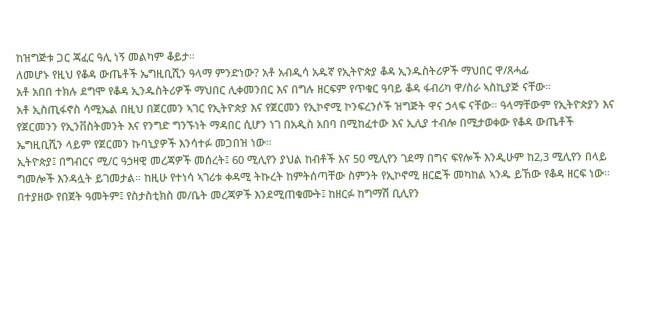ከዝግጅቱ ጋር ጃፈር ዓሊ ነኝ መልካም ቆይታ።
ለመሆኑ የዚህ የቆዳ ውጤቶች ኤግዚቢሺን ዓላማ ምንድነው? አቶ አብዲሳ አዱኛ የኢትዮጵያ ቆዳ ኢንዱስትሪዎች ማህበር ዋ/ጸሓፊ
አቶ አበበ ተክሉ ደግሞ የቆዳ ኢንዱስትሪዎች ማህበር ሊቀመንበር እና በግሉ ዘርፍም የጥቁር ዓባይ ቆዳ ፋብሪካ ዋ/ስራ ኣስኪያጅ ናቸው።
አቶ ኢስጢፋኖስ ሳሚኤል በዚህ በጀርመን ኣገር የኢትዮጵያ እና የጀርመን የኢኮኖሚ ኮንፍረንሶች ዝግጅት ዋና ኃላፍ ናቸው። ዓላማቸውም የኢትዮጵያን እና የጀርመንን የኢንቨስትመንት እና የንግድ ግንኙነት ማዳበር ሲሆን ነገ በአዲስ አበባ በሚከፈተው እና ኢሊያ ተብሎ በሚታወቀው የቆዳ ውጤቶች ኤግዚቢሺን ላይም የጀርመን ኩባኒያዎች እንሳተፉ መጋበዝ ነው።
ኢትዮጵያ፤ በግብርና ሚ/ር ዓኃዛዊ መረጃዎች መሰረት፤ 60 ሚሊየን ያህል ከብቶች እና 50 ሚሊየን ገደማ በግና ፍየሎች እንዲሁም ከ2,3 ሚሊየን በላይ ግመሎች እንዳሏት ይገመታል። ከዚሁ የተነሳ ኣገሪቱ ቀዳሚ ትኩረት ከምትሰጣቸው ስምንት የኢኮኖሚ ዘርፎች መካከል ኣንዱ ይኸው የቆዳ ዘርፍ ነው። በተያዘው የበጀት ዓመትም፤ የስታስቲክስ መ/ቤት መረጃዎች እንደሚጠቁሙት፤ ከዘርፉ ከግማሽ ቢሊየን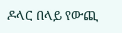ዶላር በላይ የውጪ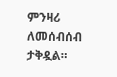ምንዛሪ ለመሰብሰብ ታቅዷል።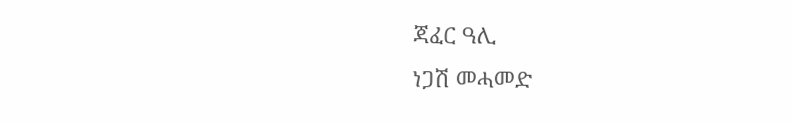ጃፈር ዓሊ
ነጋሽ መሓመድ